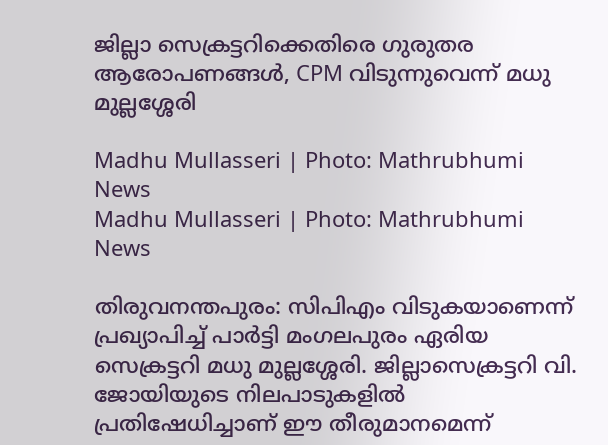ജില്ലാ സെക്രട്ടറിക്കെതിരെ ഗുരുതര ആരോപണങ്ങൾ, CPM വിടുന്നുവെന്ന് മധു മുല്ലശ്ശേരി

Madhu Mullasseri | Photo: Mathrubhumi News
Madhu Mullasseri | Photo: Mathrubhumi News

തിരുവനന്തപുരം: സിപിഎം വിടുകയാണെന്ന് പ്രഖ്യാപിച്ച് പാര്‍ട്ടി മംഗലപുരം ഏരിയ സെക്രട്ടറി മധു മുല്ലശ്ശേരി. ജില്ലാസെക്രട്ടറി വി. ജോയിയുടെ നിലപാടുകളില്‍ പ്രതിഷേധിച്ചാണ് ഈ തീരുമാനമെന്ന്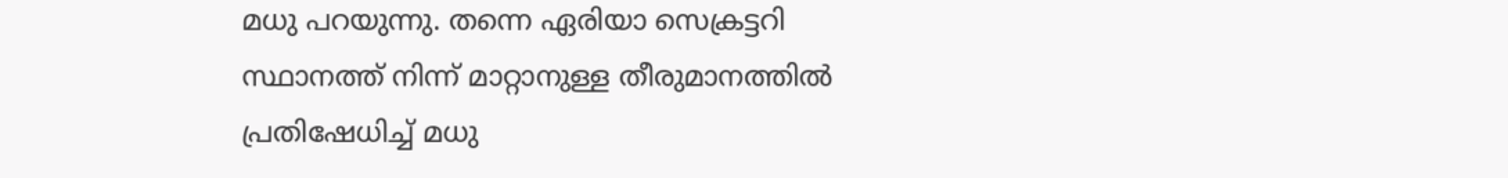മധു പറയുന്നു. തന്നെ ഏരിയാ സെക്രട്ടറി സ്ഥാനത്ത് നിന്ന് മാറ്റാനുള്ള തീരുമാനത്തില്‍ പ്രതിഷേധിച്ച് മധു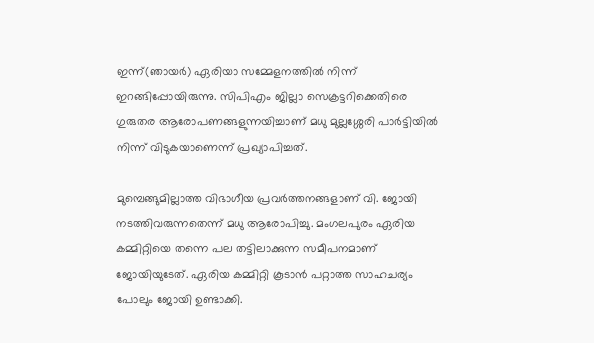ഇന്ന്(ഞായർ) ഏരിയാ സമ്മേളനത്തില്‍ നിന്ന് ഇറങ്ങിപ്പോയിരുന്നു. സിപിഎം ജില്ലാ സെക്രട്ടറിക്കെതിരെ ഗുരുതര ആരോപണങ്ങളുന്നയിച്ചാണ് മധു മുല്ലശ്ശേരി പാര്‍ട്ടിയില്‍ നിന്ന് വിടുകയാണെന്ന് പ്രഖ്യാപിച്ചത്.

മുമ്പെങ്ങുമില്ലാത്ത വിഭാഗീയ പ്രവര്‍ത്തനങ്ങളാണ് വി. ജോയി നടത്തിവരുന്നതെന്ന് മധു ആരോപിച്ചു. മംഗലപുരം ഏരിയ കമ്മിറ്റിയെ തന്നെ പല തട്ടിലാക്കുന്ന സമീപനമാണ് ജോയിയുടേത്. ഏരിയ കമ്മിറ്റി കൂടാന്‍ പറ്റാത്ത സാഹചര്യം പോലും ജോയി ഉണ്ടാക്കി.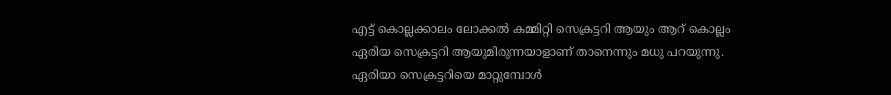എട്ട് കൊല്ലക്കാലം ലോക്കല്‍ കമ്മിറ്റി സെക്രട്ടറി ആയും ആറ് കൊല്ലം ഏരിയ സെക്രട്ടറി ആയുമിരുന്നയാളാണ് താനെന്നും മധു പറയുന്നു. ഏരിയാ സെക്രട്ടറിയെ മാറ്റുമ്പോള്‍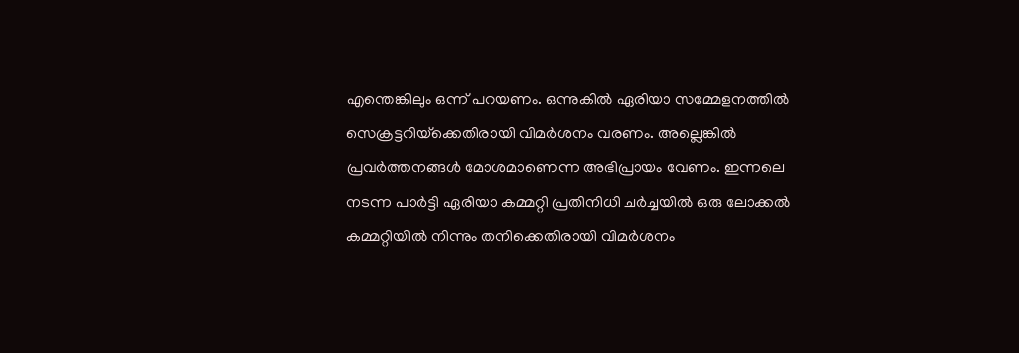എന്തെങ്കിലും ഒന്ന് പറയണം. ഒന്നുകില്‍ ഏരിയാ സമ്മേളനത്തില്‍ സെക്രട്ടറിയ്‌ക്കെതിരായി വിമര്‍ശനം വരണം. അല്ലെങ്കില്‍ പ്രവര്‍ത്തനങ്ങള്‍ മോശമാണെന്ന അഭിപ്രായം വേണം. ഇന്നലെ നടന്ന പാര്‍ട്ടി ഏരിയാ കമ്മറ്റി പ്രതിനിധി ചര്‍ച്ചയില്‍ ഒരു ലോക്കല്‍ കമ്മറ്റിയില്‍ നിന്നും തനിക്കെതിരായി വിമര്‍ശനം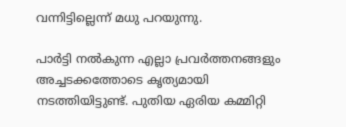വന്നിട്ടില്ലെന്ന് മധു പറയുന്നു.

പാര്‍ട്ടി നല്‍കുന്ന എല്ലാ പ്രവര്‍ത്തനങ്ങളും അച്ചടക്കത്തോടെ കൃത്യമായി നടത്തിയിട്ടുണ്ട്. പുതിയ ഏരിയ കമ്മിറ്റി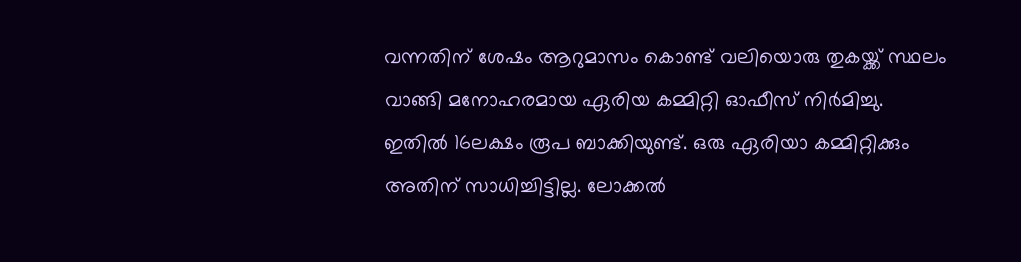വന്നതിന് ശേഷം ആറുമാസം കൊണ്ട് വലിയൊരു തുകയ്ക്ക് സ്ഥലം വാങ്ങി മനോഹരമായ ഏരിയ കമ്മിറ്റി ഓഫീസ് നിര്‍മിച്ചു. ഇതില്‍ 16ലക്ഷം രൂപ ബാക്കിയുണ്ട്. ഒരു ഏരിയാ കമ്മിറ്റിക്കും അതിന് സാധിച്ചിട്ടില്ല. ലോക്കല്‍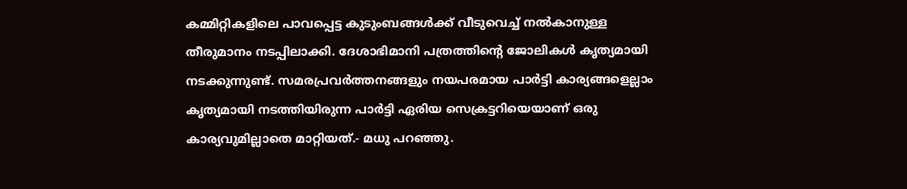കമ്മിറ്റികളിലെ പാവപ്പെട്ട കുടുംബങ്ങള്‍ക്ക് വീടുവെച്ച് നല്‍കാനുള്ള തീരുമാനം നടപ്പിലാക്കി. ദേശാഭിമാനി പത്രത്തിന്റെ ജോലികള്‍ കൃത്യമായി നടക്കുന്നുണ്ട്. സമരപ്രവര്‍ത്തനങ്ങളും നയപരമായ പാര്‍ട്ടി കാര്യങ്ങളെല്ലാം കൃത്യമായി നടത്തിയിരുന്ന പാര്‍ട്ടി ഏരിയ സെക്രട്ടറിയെയാണ് ഒരു കാര്യവുമില്ലാതെ മാറ്റിയത്.- മധു പറഞ്ഞു.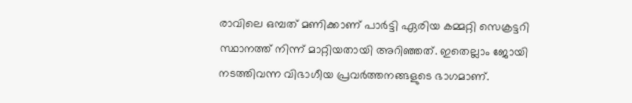രാവിലെ ഒമ്പത് മണിക്കാണ് പാര്‍ട്ടി ഏരിയ കമ്മറ്റി സെക്രട്ടറി സ്ഥാനത്ത് നിന്ന് മാറ്റിയതായി അറിഞ്ഞത്. ഇതെല്ലാം ജോയി നടത്തിവന്ന വിഭാഗീയ പ്രവര്‍ത്തനങ്ങളുടെ ഭാഗമാണ്.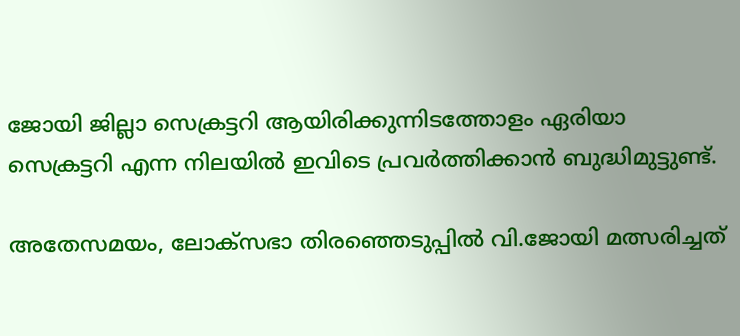ജോയി ജില്ലാ സെക്രട്ടറി ആയിരിക്കുന്നിടത്തോളം ഏരിയാ സെക്രട്ടറി എന്ന നിലയില്‍ ഇവിടെ പ്രവര്‍ത്തിക്കാന്‍ ബുദ്ധിമുട്ടുണ്ട്.

അതേസമയം, ലോക്‌സഭാ തിരഞ്ഞെടുപ്പില്‍ വി.ജോയി മത്സരിച്ചത്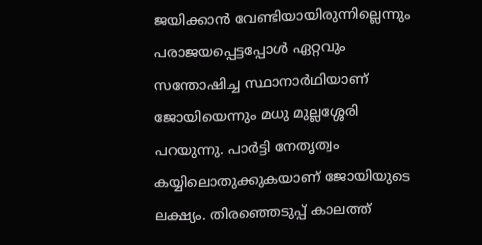ജയിക്കാന്‍ വേണ്ടിയായിരുന്നില്ലെന്നും പരാജയപ്പെട്ടപ്പോള്‍ ഏറ്റവും സന്തോഷിച്ച സ്ഥാനാര്‍ഥിയാണ് ജോയിയെന്നും മധു മുല്ലശ്ശേരി പറയുന്നു. പാര്‍ട്ടി നേതൃത്വം കയ്യിലൊതുക്കുകയാണ് ജോയിയുടെ ലക്ഷ്യം. തിരഞ്ഞെടുപ്പ് കാലത്ത്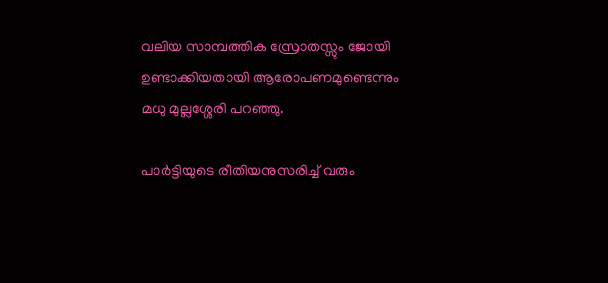വലിയ സാമ്പത്തിക സ്രോതസ്സും ജോയി ഉണ്ടാക്കിയതായി ആരോപണമുണ്ടെന്നും മധു മുല്ലശ്ശേരി പറഞ്ഞു.

പാര്‍ട്ടിയുടെ രീതിയനുസരിച്ച് വരും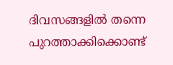ദിവസങ്ങളില്‍ തന്നെ പുറത്താക്കിക്കൊണ്ട്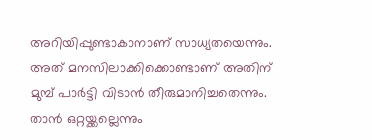അറിയിപ്പുണ്ടാകാനാണ് സാധ്യതയെന്നും. അത് മനസിലാക്കിക്കൊണ്ടാണ് അതിന് മുമ്പ് പാര്‍ട്ടി വിടാന്‍ തീരുമാനിച്ചതെന്നും. താന്‍ ഒറ്റയ്ക്കല്ലെന്നും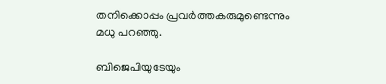തനിക്കൊപ്പം പ്രവര്‍ത്തകരുമുണ്ടെന്നും മധു പറഞ്ഞു.

ബിജെപിയുടേയും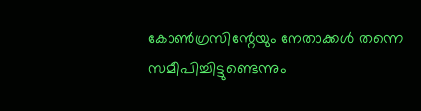കോണ്‍ഗ്രസിന്റേയും നേതാക്കള്‍ തന്നെ സമീപിച്ചിട്ടുണ്ടെന്നും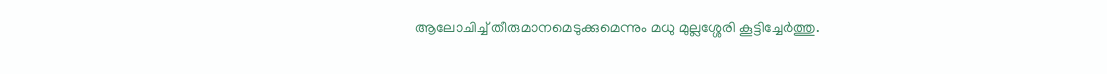ആലോചിച്ച് തീരുമാനമെടുക്കുമെന്നും മധു മുല്ലശ്ശേരി കൂട്ടിച്ചേര്‍ത്തു.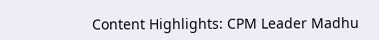Content Highlights: CPM Leader Madhu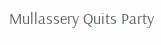Mullassery Quits Party